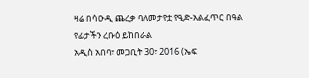ዛሬ በሳዑዲ ጨረቃ ባለመታየቷ የዒድ-አልፈጥር በዓል የፊታችን ረቡዕ ይከበራል
አዲስ አበባ፣ መጋቢት 30፣ 2016 (ኤፍ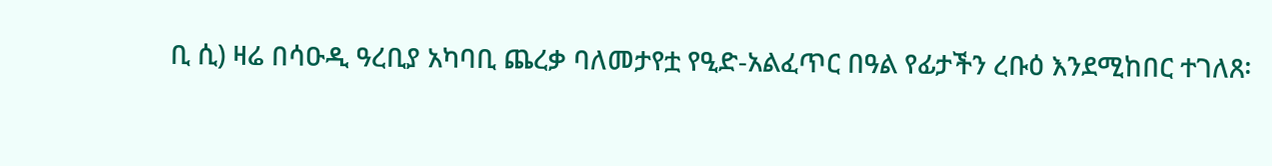ቢ ሲ) ዛሬ በሳዑዲ ዓረቢያ አካባቢ ጨረቃ ባለመታየቷ የዒድ-አልፈጥር በዓል የፊታችን ረቡዕ እንደሚከበር ተገለጸ፡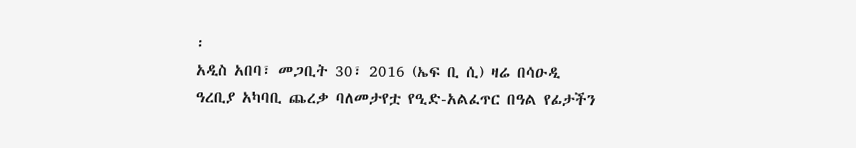፡
አዲስ አበባ፣ መጋቢት 30፣ 2016 (ኤፍ ቢ ሲ) ዛሬ በሳዑዲ ዓረቢያ አካባቢ ጨረቃ ባለመታየቷ የዒድ-አልፈጥር በዓል የፊታችን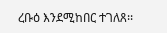ረቡዕ እንደሚከበር ተገለጸ፡፡